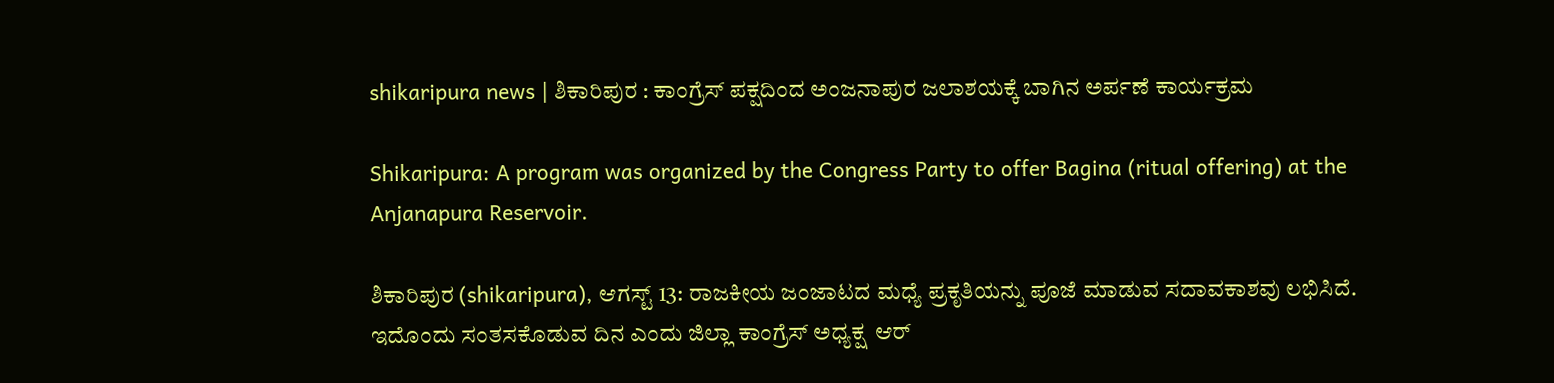shikaripura news | ಶಿಕಾರಿಪುರ : ಕಾಂಗ್ರೆಸ್ ಪಕ್ಷದಿಂದ ಅಂಜನಾಪುರ ಜಲಾಶಯಕ್ಕೆ ಬಾಗಿನ ಅರ್ಪಣೆ ಕಾರ್ಯಕ್ರಮ

Shikaripura: A program was organized by the Congress Party to offer Bagina (ritual offering) at the Anjanapura Reservoir.

ಶಿಕಾರಿಪುರ (shikaripura), ಆಗಸ್ಟ್ 13: ರಾಜಕೀಯ ಜಂಜಾಟದ ಮಧ್ಯೆ ಪ್ರಕೃತಿಯನ್ನು ಪೂಜೆ ಮಾಡುವ ಸದಾವಕಾಶವು ಲಭಿಸಿದೆ. ಇದೊಂದು ಸಂತಸಕೊಡುವ ದಿನ ಎಂದು ಜಿಲ್ಲಾ ಕಾಂಗ್ರೆಸ್ ಅಧ್ಯಕ್ಷ  ಆರ್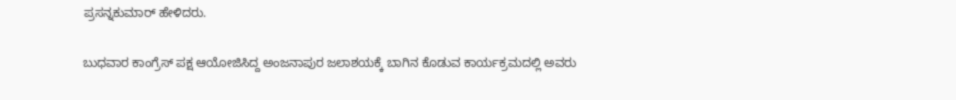ಪ್ರಸನ್ನಕುಮಾರ್ ಹೇಳಿದರು.

ಬುಧವಾರ ಕಾಂಗ್ರೆಸ್ ಪಕ್ಷ ಆಯೋಜಿಸಿದ್ದ ಅಂಜನಾಪುರ ಜಲಾಶಯಕ್ಕೆ ಬಾಗಿನ ಕೊಡುವ ಕಾರ್ಯಕ್ರಮದಲ್ಲಿ ಅವರು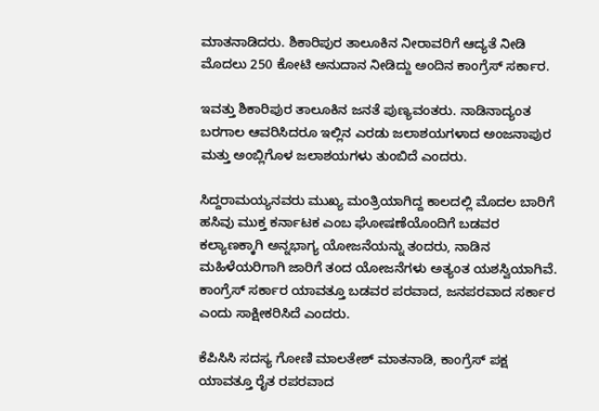ಮಾತನಾಡಿದರು. ಶಿಕಾರಿಪುರ ತಾಲೂಕಿನ ನೀರಾವರಿಗೆ ಆದ್ಯತೆ ನೀಡಿ ಮೊದಲು 250 ಕೋಟಿ ಅನುದಾನ ನೀಡಿದ್ದು ಅಂದಿನ ಕಾಂಗ್ರೆಸ್ ಸರ್ಕಾರ.

ಇವತ್ತು ಶಿಕಾರಿಪುರ ತಾಲೂಕಿನ ಜನತೆ ಪುಣ್ಯವಂತರು. ನಾಡಿನಾದ್ಯಂತ ಬರಗಾಲ ಆವರಿಸಿದರೂ ಇಲ್ಲಿನ ಎರಡು ಜಲಾಶಯಗಳಾದ ಅಂಜನಾಪುರ ಮತ್ತು ಅಂಬ್ಲಿಗೊಳ ಜಲಾಶಯಗಳು ತುಂಬಿದೆ ಎಂದರು.

ಸಿದ್ದರಾಮಯ್ಯನವರು ಮುಖ್ಯ ಮಂತ್ರಿಯಾಗಿದ್ದ ಕಾಲದಲ್ಲಿ ಮೊದಲ ಬಾರಿಗೆ ಹಸಿವು ಮುಕ್ತ ಕರ್ನಾಟಕ ಎಂಬ ಘೋಷಣೆಯೊಂದಿಗೆ ಬಡವರ ಕಲ್ಯಾಣಕ್ಕಾಗಿ ಅನ್ನಭಾಗ್ಯ ಯೋಜನೆಯನ್ನು ತಂದರು, ನಾಡಿನ ಮಹಿಳೆಯರಿಗಾಗಿ ಜಾರಿಗೆ ತಂದ ಯೋಜನೆಗಳು ಅತ್ಯಂತ ಯಶಸ್ವಿಯಾಗಿವೆ. ಕಾಂಗ್ರೆಸ್ ಸರ್ಕಾರ ಯಾವತ್ತೂ ಬಡವರ ಪರವಾದ, ಜನಪರವಾದ ಸರ್ಕಾರ ಎಂದು ಸಾಕ್ಷೀಕರಿಸಿದೆ ಎಂದರು.

ಕೆಪಿಸಿಸಿ ಸದಸ್ಯ ಗೋಣಿ ಮಾಲತೇಶ್ ಮಾತನಾಡಿ, ಕಾಂಗ್ರೆಸ್ ಪಕ್ಷ ಯಾವತ್ತೂ ರೈತ ರಪರವಾದ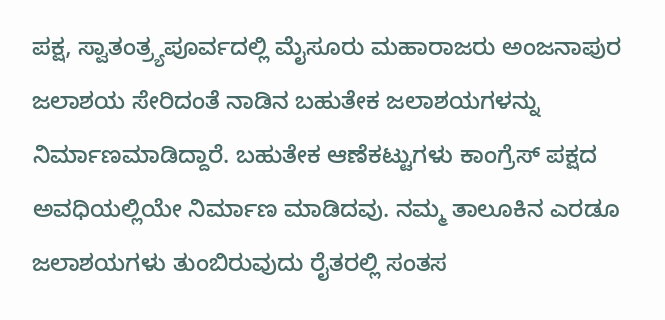ಪಕ್ಷ, ಸ್ವಾತಂತ್ರ್ಯಪೂರ್ವದಲ್ಲಿ ಮೈಸೂರು ಮಹಾರಾಜರು ಅಂಜನಾಪುರ ಜಲಾಶಯ ಸೇರಿದಂತೆ ನಾಡಿನ ಬಹುತೇಕ ಜಲಾಶಯಗಳನ್ನು ನಿರ್ಮಾಣಮಾಡಿದ್ದಾರೆ. ಬಹುತೇಕ ಆಣೆಕಟ್ಟುಗಳು ಕಾಂಗ್ರೆಸ್ ಪಕ್ಷದ ಅವಧಿಯಲ್ಲಿಯೇ ನಿರ್ಮಾಣ ಮಾಡಿದವು. ನಮ್ಮ ತಾಲೂಕಿನ ಎರಡೂ ಜಲಾಶಯಗಳು ತುಂಬಿರುವುದು ರೈತರಲ್ಲಿ ಸಂತಸ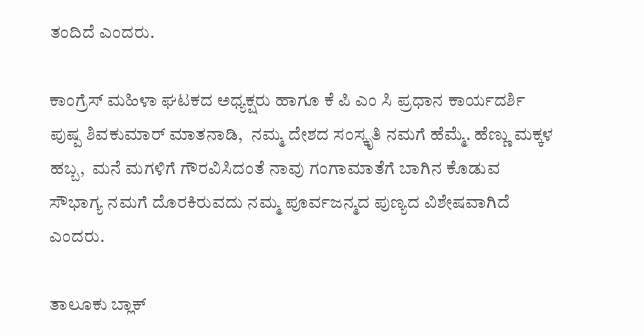ತಂದಿದೆ ಎಂದರು.

ಕಾಂಗ್ರೆಸ್ ಮಹಿಳಾ ಘಟಕದ ಅಧ್ಯಕ್ಷರು ಹಾಗೂ ಕೆ ಪಿ ಎಂ ಸಿ ಪ್ರಧಾನ ಕಾರ್ಯದರ್ಶಿ ಪುಷ್ಪ ಶಿವಕುಮಾರ್ ಮಾತನಾಡಿ,  ನಮ್ಮ ದೇಶದ ಸಂಸ್ಕೃತಿ ನಮಗೆ ಹೆಮ್ಮೆ. ಹೆಣ್ಣು ಮಕ್ಕಳ  ಹಬ್ಬ,  ಮನೆ ಮಗಳಿಗೆ ಗೌರವಿಸಿದಂತೆ ನಾವು ಗಂಗಾಮಾತೆಗೆ ಬಾಗಿನ ಕೊಡುವ  ಸೌಭಾಗ್ಯ ನಮಗೆ ದೊರಕಿರುವದು ನಮ್ಮ ಪೂರ್ವಜನ್ಮದ ಪುಣ್ಯದ ವಿಶೇಷವಾಗಿದೆ ಎಂದರು.

ತಾಲೂಕು ಬ್ಲಾಕ್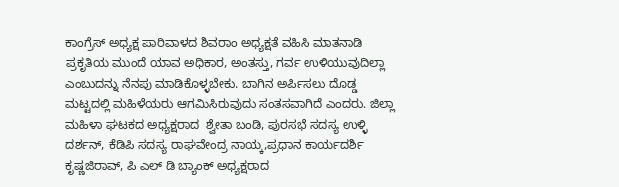ಕಾಂಗ್ರೆಸ್ ಅಧ್ಯಕ್ಷ ಪಾರಿವಾಳದ ಶಿವರಾಂ ಅಧ್ಯಕ್ಷತೆ ವಹಿಸಿ ಮಾತನಾಡಿ ಪ್ರಕೃತಿಯ ಮುಂದೆ ಯಾವ ಅಧಿಕಾರ, ಅಂತಸ್ತು, ಗರ್ವ ಉಳಿಯುವುದಿಲ್ಲಾ ಎಂಬುದನ್ನು ನೆನಪು ಮಾಡಿಕೊಳ್ಳಬೇಕು. ಬಾಗಿನ ಅರ್ಪಿಸಲು ದೊಡ್ಡ ಮಟ್ಟದಲ್ಲಿ ಮಹಿಳೆಯರು ಆಗಮಿಸಿರುವುದು ಸಂತಸವಾಗಿದೆ ಎಂದರು. ಜಿಲ್ಲಾ ಮಹಿಳಾ ಘಟಕದ ಅಧ್ಯಕ್ಷರಾದ  ಶ್ವೇತಾ ಬಂಡಿ, ಪುರಸಭೆ ಸದಸ್ಯ ಉಳ್ಳಿ ದರ್ಶನ್, ಕೆಡಿಪಿ ಸದಸ್ಯ ರಾಘವೇಂದ್ರ ನಾಯ್ಕ,ಪ್ರಧಾನ ಕಾರ್ಯದರ್ಶಿ ಕೃಷ್ಣಜಿರಾವ್, ಪಿ ಎಲ್ ಡಿ ಬ್ಯಾಂಕ್ ಅಧ್ಯಕ್ಷರಾದ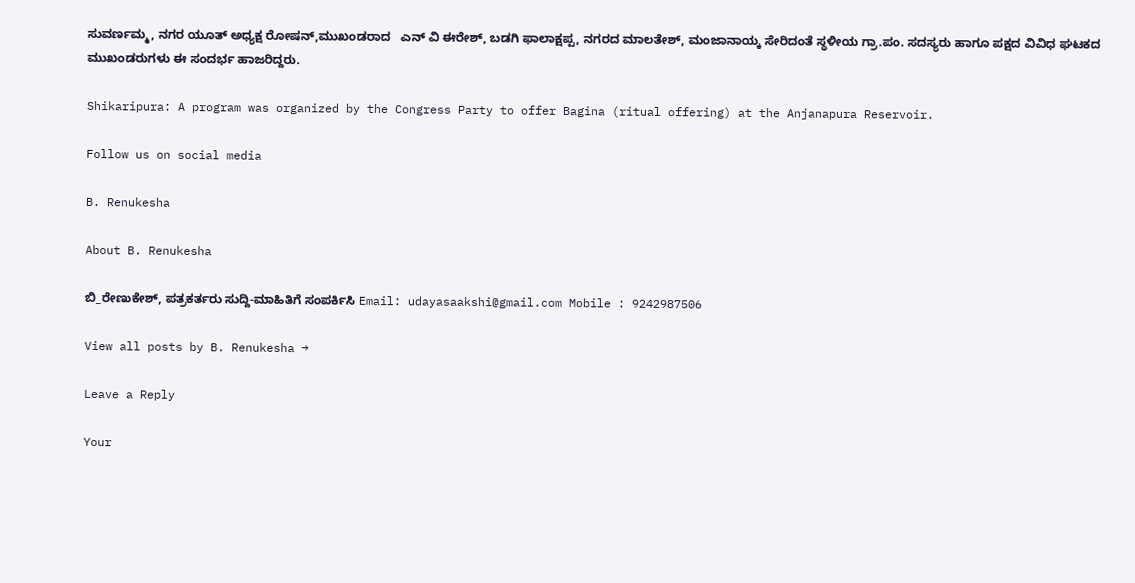ಸುವರ್ಣಮ್ಮ, ನಗರ ಯೂತ್ ಅಧ್ಯಕ್ಷ ರೋಷನ್,ಮುಖಂಡರಾದ   ಎನ್ ವಿ ಈರೇಶ್, ಬಡಗಿ ಫಾಲಾಕ್ಷಪ್ಪ, ನಗರದ ಮಾಲತೇಶ್, ಮಂಜಾನಾಯ್ಕ ಸೇರಿದಂತೆ ಸ್ಥಳೀಯ ಗ್ರಾ.ಪಂ. ಸದಸ್ಯರು ಹಾಗೂ ಪಕ್ಷದ ವಿವಿಧ ಘಟಕದ ಮುಖಂಡರುಗಳು ಈ ಸಂದರ್ಭ ಹಾಜರಿದ್ದರು.

Shikaripura: A program was organized by the Congress Party to offer Bagina (ritual offering) at the Anjanapura Reservoir.

Follow us on social media

B. Renukesha

About B. Renukesha

ಬಿ_ರೇಣುಕೇಶ್, ಪತ್ರಕರ್ತರು ಸುದ್ದಿ-ಮಾಹಿತಿಗೆ ಸಂಪರ್ಕಿಸಿ Email: udayasaakshi@gmail.com Mobile : 9242987506

View all posts by B. Renukesha →

Leave a Reply

Your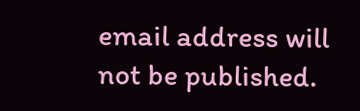email address will not be published.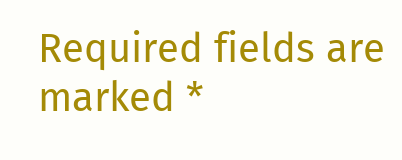Required fields are marked *